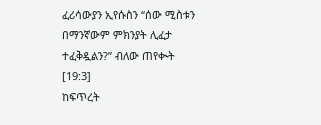ፈሪሳውያን ኢየሱስን “ሰው ሚስቱን በማንኛውም ምክንያት ሊፈታ ተፈቅዷልን?” ብለው ጠየቊት [19:3]
ከፍጥረት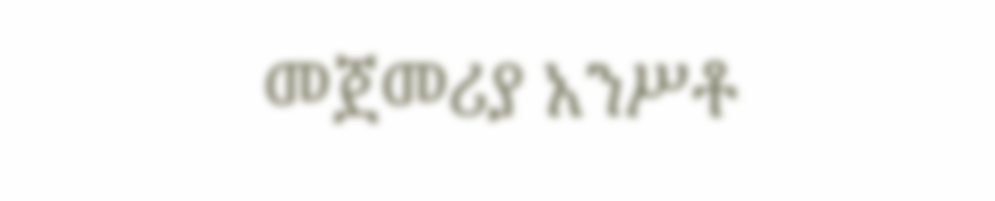መጀመሪያ አንሥቶ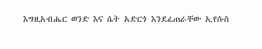እግዚአብሔር ወንድ እና ሴት አድርጎ እንደፈጠራቸው ኢየሱስ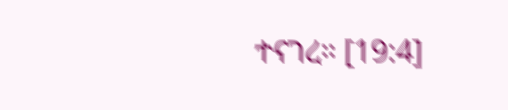ተናገረ። [19:4]